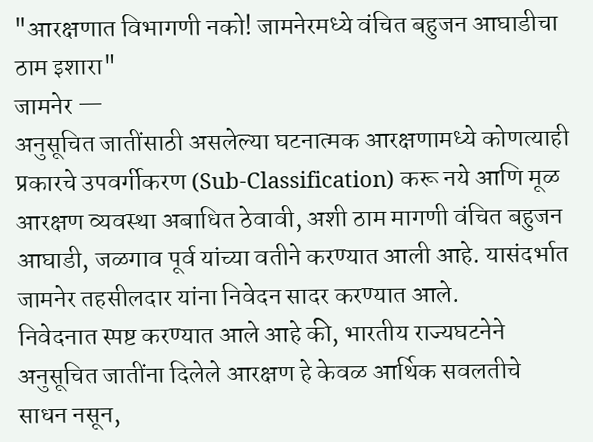"आरक्षणात विभागणी नको! जामनेरमध्ये वंचित बहुजन आघाडीचा ठाम इशारा"
जामनेर —
अनुसूचित जातींसाठी असलेल्या घटनात्मक आरक्षणामध्ये कोणत्याही प्रकारचे उपवर्गीकरण (Sub-Classification) करू नये आणि मूळ आरक्षण व्यवस्था अबाधित ठेवावी, अशी ठाम मागणी वंचित बहुजन आघाडी, जळगाव पूर्व यांच्या वतीने करण्यात आली आहे. यासंदर्भात जामनेर तहसीलदार यांना निवेदन सादर करण्यात आले.
निवेदनात स्पष्ट करण्यात आले आहे की, भारतीय राज्यघटनेने अनुसूचित जातींना दिलेले आरक्षण हे केवळ आर्थिक सवलतीचे साधन नसून,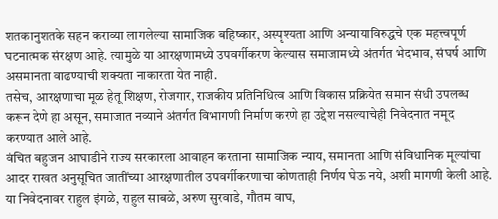शतकानुशतके सहन कराव्या लागलेल्या सामाजिक बहिष्कार, अस्पृश्यता आणि अन्यायाविरुद्धचे एक महत्त्वपूर्ण घटनात्मक संरक्षण आहे. त्यामुळे या आरक्षणामध्ये उपवर्गीकरण केल्यास समाजामध्ये अंतर्गत भेदभाव, संघर्ष आणि असमानता वाढण्याची शक्यता नाकारता येत नाही.
तसेच, आरक्षणाचा मूळ हेतू शिक्षण, रोजगार, राजकीय प्रतिनिधित्व आणि विकास प्रक्रियेत समान संधी उपलब्ध करून देणे हा असून, समाजात नव्याने अंतर्गत विभागणी निर्माण करणे हा उद्देश नसल्याचेही निवेदनात नमूद करण्यात आले आहे.
वंचित बहुजन आघाडीने राज्य सरकारला आवाहन करताना सामाजिक न्याय, समानता आणि संविधानिक मूल्यांचा आदर राखत अनुसूचित जातींच्या आरक्षणातील उपवर्गीकरणाचा कोणताही निर्णय घेऊ नये, अशी मागणी केली आहे.
या निवेदनावर राहुल इंगळे, राहुल साबळे, अरुण सुरवाडे, गौतम वाघ,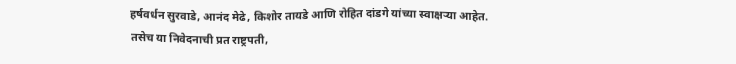हर्षवर्धन सुरवाडे, आनंद मेढे, किशोर तायडे आणि रोहित दांडगे यांच्या स्वाक्षऱ्या आहेत. तसेच या निवेदनाची प्रत राष्ट्रपती,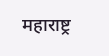महाराष्ट्र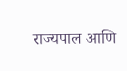राज्यपाल आणि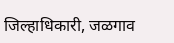जिल्हाधिकारी, जळगाव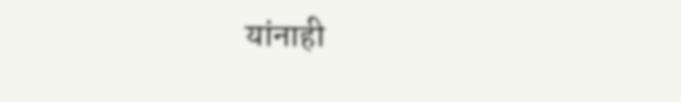यांनाही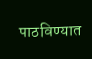पाठविण्यात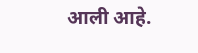आली आहे.